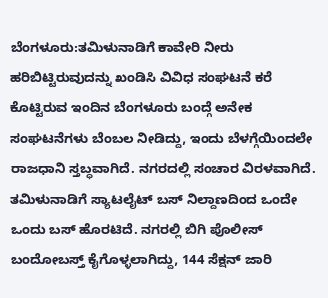ಬೆಂಗಳೂರು:ತಮಿಳುನಾಡಿಗೆ ಕಾವೇರಿ ನೀರು ಹರಿಬಿಟ್ಟಿರುವುದನ್ನು ಖಂಡಿಸಿ ವಿವಿಧ ಸಂಘಟನೆ ಕರೆ ಕೊಟ್ಟಿರುವ ಇಂದಿನ ಬೆಂಗಳೂರು ಬಂದ್ಗೆ ಅನೇಕ ಸಂಘಟನೆಗಳು ಬೆಂಬಲ ನೀಡಿದ್ದು, ಇಂದು ಬೆಳಗ್ಗೆಯಿಂದಲೇ ರಾಜಧಾನಿ ಸ್ತಬ್ಧವಾಗಿದೆ. ನಗರದಲ್ಲಿ ಸಂಚಾರ ವಿರಳವಾಗಿದೆ. ತಮಿಳುನಾಡಿಗೆ ಸ್ಯಾಟಲೈಟ್ ಬಸ್ ನಿಲ್ದಾಣದಿಂದ ಒಂದೇ ಒಂದು ಬಸ್ ಹೊರಟಿದೆ. ನಗರಲ್ಲಿ ಬಿಗಿ ಪೊಲೀಸ್ ಬಂದೋಬಸ್ತ್ ಕೈಗೊಳ್ಳಲಾಗಿದ್ದು, 144 ಸೆಕ್ಷನ್ ಜಾರಿ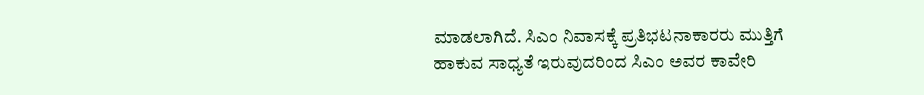ಮಾಡಲಾಗಿದೆ. ಸಿಎಂ ನಿವಾಸಕ್ಕೆ ಪ್ರತಿಭಟನಾಕಾರರು ಮುತ್ತಿಗೆ ಹಾಕುವ ಸಾಧ್ಯತೆ ಇರುವುದರಿಂದ ಸಿಎಂ ಅವರ ಕಾವೇರಿ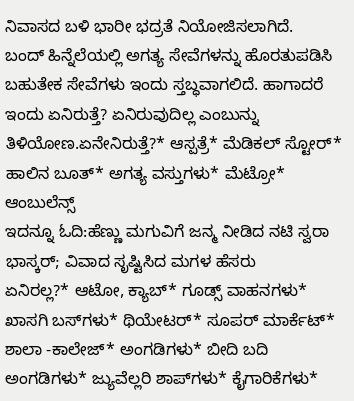ನಿವಾಸದ ಬಳಿ ಭಾರೀ ಭದ್ರತೆ ನಿಯೋಜಿಸಲಾಗಿದೆ.
ಬಂದ್ ಹಿನ್ನೆಲೆಯಲ್ಲಿ ಅಗತ್ಯ ಸೇವೆಗಳನ್ನು ಹೊರತುಪಡಿಸಿ ಬಹುತೇಕ ಸೇವೆಗಳು ಇಂದು ಸ್ತಬ್ಧವಾಗಲಿದೆ. ಹಾಗಾದರೆ ಇಂದು ಏನಿರುತ್ತೆ? ಏನಿರುವುದಿಲ್ಲ ಎಂಬುನ್ನು ತಿಳಿಯೋಣ.ಏನೇನಿರುತ್ತೆ?* ಆಸ್ಪತ್ರೆ* ಮೆಡಿಕಲ್ ಸ್ಟೋರ್‌* ಹಾಲಿನ ಬೂತ್‌* ಅಗತ್ಯ ವಸ್ತುಗಳು* ಮೆಟ್ರೋ* ಆಂಬುಲೆನ್ಸ್
ಇದನ್ನೂ ಓದಿ:ಹೆಣ್ಣು ಮಗುವಿಗೆ ಜನ್ಮ ನೀಡಿದ ನಟಿ ಸ್ವರಾ ಭಾಸ್ಕರ್; ವಿವಾದ ಸೃಷ್ಟಿಸಿದ ಮಗಳ ಹೆಸರು
ಏನಿರಲ್ಲ?* ಆಟೋ, ಕ್ಯಾಬ್* ಗೂಡ್ಸ್ ವಾಹನಗಳು* ಖಾಸಗಿ ಬಸ್‌ಗಳು* ಥಿಯೇಟರ್‌* ಸೂಪರ್ ಮಾರ್ಕೆಟ್‌* ಶಾಲಾ -ಕಾಲೇಜ್‌* ಅಂಗಡಿಗಳು* ಬೀದಿ ಬದಿ ಅಂಗಡಿಗಳು* ಜ್ಯುವೆಲ್ಲರಿ ಶಾಪ್‌ಗಳು* ಕೈಗಾರಿಕೆಗಳು*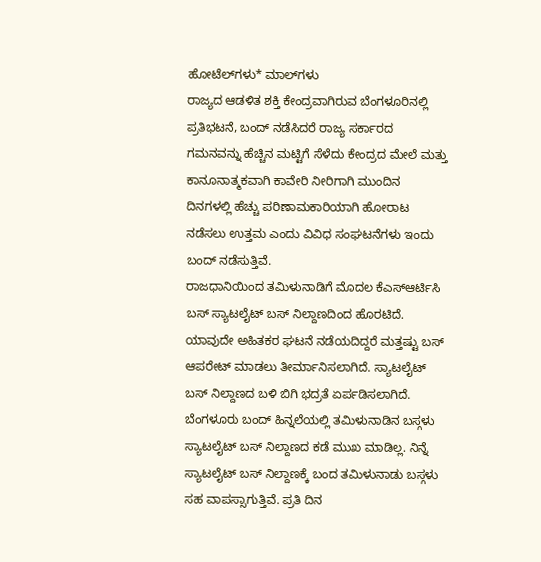ಹೋಟೆಲ್‌ಗಳು* ಮಾಲ್‌ಗಳು
ರಾಜ್ಯದ ಆಡಳಿತ ಶಕ್ತಿ ಕೇಂದ್ರವಾಗಿರುವ ಬೆಂಗಳೂರಿನಲ್ಲಿ ಪ್ರತಿಭಟನೆ, ಬಂದ್ ನಡೆಸಿದರೆ ರಾಜ್ಯ ಸರ್ಕಾರದ ಗಮನವನ್ನು ಹೆಚ್ಚಿನ ಮಟ್ಟಿಗೆ ಸೆಳೆದು ಕೇಂದ್ರದ ಮೇಲೆ ಮತ್ತು ಕಾನೂನಾತ್ಮಕವಾಗಿ ಕಾವೇರಿ ನೀರಿಗಾಗಿ ಮುಂದಿನ ದಿನಗಳಲ್ಲಿ ಹೆಚ್ಚು ಪರಿಣಾಮಕಾರಿಯಾಗಿ ಹೋರಾಟ ನಡೆಸಲು ಉತ್ತಮ ಎಂದು ವಿವಿಧ ಸಂಘಟನೆಗಳು ಇಂದು ಬಂದ್ ನಡೆಸುತ್ತಿವೆ.
ರಾಜಧಾನಿಯಿಂದ ತಮಿಳುನಾಡಿಗೆ ಮೊದಲ ಕೆಎಸ್ಆರ್ಟಿಸಿ ಬಸ್ ಸ್ಯಾಟಲೈಟ್ ಬಸ್ ನಿಲ್ದಾಣದಿಂದ ಹೊರಟಿದೆ. ಯಾವುದೇ ಅಹಿತಕರ ಘಟನೆ ನಡೆಯದಿದ್ದರೆ ಮತ್ತಷ್ಟು‌ ಬಸ್ ಆಪರೇಟ್ ಮಾಡಲು ತೀರ್ಮಾನಿಸಲಾಗಿದೆ. ಸ್ಯಾಟಲೈಟ್ ಬಸ್ ನಿಲ್ದಾಣದ ಬಳಿ ಬಿಗಿ ಭದ್ರತೆ ಏರ್ಪಡಿಸಲಾಗಿದೆ.
ಬೆಂಗಳೂರು ಬಂದ್ ಹಿನ್ನಲೆಯಲ್ಲಿ ತಮಿಳುನಾಡಿನ ಬಸ್ಗಳು ಸ್ಯಾಟಲೈಟ್ ಬಸ್ ನಿಲ್ದಾಣದ ಕಡೆ ಮುಖ‌ ಮಾಡಿಲ್ಲ. ನಿನ್ನೆ ಸ್ಯಾಟಲೈಟ್ ಬಸ್ ನಿಲ್ದಾಣಕ್ಕೆ ಬಂದ ತಮಿಳುನಾಡು ಬಸ್ಗಳು ಸಹ ವಾಪಸ್ಸಾಗುತ್ತಿವೆ. ಪ್ರತಿ ದಿನ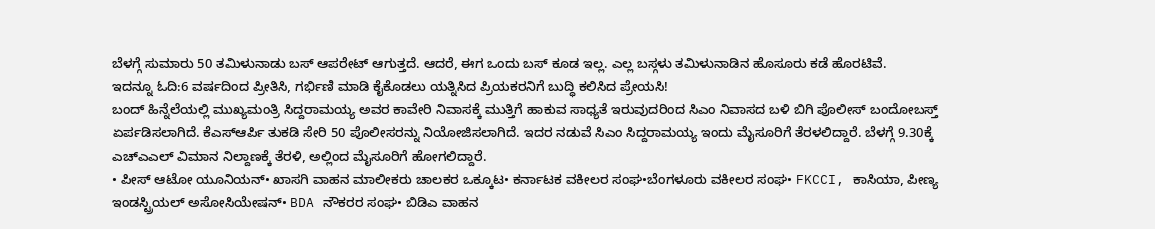ಬೆಳಗ್ಗೆ ಸುಮಾರು 50 ತಮಿಳುನಾಡು ಬಸ್ ಆಪರೇಟ್ ಆಗುತ್ತದೆ. ಆದರೆ, ಈಗ ಒಂದು ಬಸ್ ಕೂಡ ಇಲ್ಲ. ಎಲ್ಲ ಬಸ್ಗಳು ತಮಿಳುನಾಡಿನ ಹೊಸೂರು ಕಡೆ ಹೊರಟಿವೆ.
ಇದನ್ನೂ ಓದಿ:6 ವರ್ಷದಿಂದ ಪ್ರೀತಿಸಿ, ಗರ್ಭಿಣಿ ಮಾಡಿ ಕೈಕೊಡಲು ಯತ್ನಿಸಿದ ಪ್ರಿಯಕರನಿಗೆ ಬುದ್ಧಿ ಕಲಿಸಿದ ಪ್ರೇಯಸಿ!
ಬಂದ್ ಹಿನ್ನೆಲೆಯಲ್ಲಿ ಮುಖ್ಯಮಂತ್ರಿ ಸಿದ್ದರಾಮಯ್ಯ ಅವರ ಕಾವೇರಿ ನಿವಾಸಕ್ಕೆ ಮುತ್ತಿಗೆ ಹಾಕುವ ಸಾಧ್ಯತೆ ಇರುವುದರಿಂದ ಸಿಎಂ ನಿವಾಸದ ಬಳಿ ಬಿಗಿ ಪೊಲೀಸ್ ಬಂದೋಬಸ್ತ್ ಏರ್ಪಡಿಸಲಾಗಿದೆ. ಕೆಎಸ್ಆರ್ಪಿ ತುಕಡಿ ಸೇರಿ 50 ಪೊಲೀಸರನ್ನು ನಿಯೋಜಿಸಲಾಗಿದೆ. ಇದರ ನಡುವೆ ಸಿಎಂ ಸಿದ್ದರಾಮಯ್ಯ ಇಂದು ಮೈಸೂರಿಗೆ ತೆರಳಲಿದ್ದಾರೆ. ಬೆಳಗ್ಗೆ 9.30ಕ್ಕೆ ಎಚ್ಎಎಲ್ ವಿಮಾನ ನಿಲ್ದಾಣಕ್ಕೆ ತೆರಳಿ, ಅಲ್ಲಿಂದ ಮೈಸೂರಿಗೆ ಹೋಗಲಿದ್ದಾರೆ.
• ಪೀಸ್ ಆಟೋ ಯೂನಿಯನ್• ಖಾಸಗಿ ವಾಹನ ಮಾಲೀಕರು ಚಾಲಕರ ಒಕ್ಕೂಟ• ಕರ್ನಾಟಕ ವಕೀಲರ ಸಂಘ•ಬೆಂಗಳೂರು ವಕೀಲರ ಸಂಘ• FKCCI, ಕಾಸಿಯಾ, ಪೀಣ್ಯ ಇಂಡಸ್ಟ್ರಿಯಲ್ ಅಸೋಸಿಯೇಷನ್• BDA ನೌಕರರ ಸಂಘ• ಬಿಡಿಎ ವಾಹನ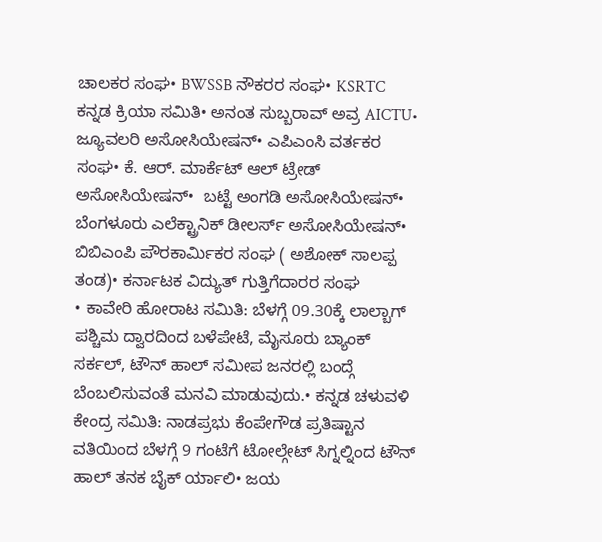ಚಾಲಕರ ಸಂಘ• BWSSB ನೌಕರರ ಸಂಘ• KSRTC ಕನ್ನಡ ಕ್ರಿಯಾ ಸಮಿತಿ• ಅನಂತ ಸುಬ್ಬರಾವ್ ಅವ್ರ AICTU• ಜ್ಯೂವಲರಿ ಅಸೋಸಿಯೇಷನ್• ಎಪಿಎಂಸಿ ವರ್ತಕರ ಸಂಘ• ಕೆ. ಆರ್. ಮಾರ್ಕೆಟ್ ಆಲ್ ಟ್ರೇಡ್ ಅಸೋಸಿಯೇಷನ್•  ಬಟ್ಟೆ ಅಂಗಡಿ ಅಸೋಸಿಯೇಷನ್• ಬೆಂಗಳೂರು ಎಲೆಕ್ಟ್ರಾನಿಕ್ ಡೀಲರ್ಸ್ ಅಸೋಸಿಯೇಷನ್• ಬಿಬಿಎಂಪಿ ಪೌರಕಾರ್ಮಿಕರ ಸಂಘ ( ಅಶೋಕ್ ಸಾಲಪ್ಪ ತಂಡ)• ಕರ್ನಾಟಕ ವಿದ್ಯುತ್ ಗುತ್ತಿಗೆದಾರರ ಸಂಘ
• ಕಾವೇರಿ ಹೋರಾಟ ಸಮಿತಿ: ಬೆಳಗ್ಗೆ 09.30ಕ್ಕೆ ಲಾಲ್ಬಾಗ್ ಪಶ್ಚಿಮ ದ್ವಾರದಿಂದ ಬಳೆಪೇಟೆ, ಮೈಸೂರು ಬ್ಯಾಂಕ್ ಸರ್ಕಲ್, ಟೌನ್ ಹಾಲ್ ಸಮೀಪ ಜನರಲ್ಲಿ ಬಂದ್ಗೆ ಬೆಂಬಲಿಸುವಂತೆ ಮನವಿ ಮಾಡುವುದು.• ಕನ್ನಡ ಚಳುವಳಿ ಕೇಂದ್ರ ಸಮಿತಿ: ನಾಡಪ್ರಭು ಕೆಂಪೇಗೌಡ ಪ್ರತಿಷ್ಟಾನ ವತಿಯಿಂದ ಬೆಳಗ್ಗೆ 9 ಗಂಟೆಗೆ ಟೋಲ್ಗೇಟ್ ಸಿಗ್ನಲ್ನಿಂದ ಟೌನ್ ಹಾಲ್ ತನಕ ಬೈಕ್ ರ್ಯಾಲಿ• ಜಯ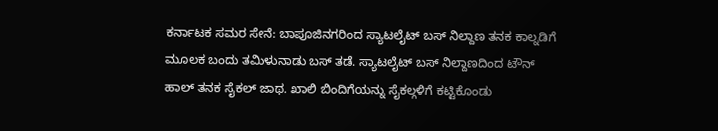ಕರ್ನಾಟಕ ಸಮರ ಸೇನೆ: ಬಾಪೂಜಿನಗರಿಂದ ಸ್ಯಾಟಲೈಟ್ ಬಸ್ ನಿಲ್ದಾಣ ತನಕ ಕಾಲ್ನಡಿಗೆ ಮೂಲಕ ಬಂದು ತಮಿಳುನಾಡು ಬಸ್ ತಡೆ. ಸ್ಯಾಟಲೈಟ್ ಬಸ್ ನಿಲ್ದಾಣದಿಂದ ಟೌನ್ ಹಾಲ್ ತನಕ ಸೈಕಲ್ ಜಾಥ. ಖಾಲಿ ಬಿಂದಿಗೆಯನ್ನು ಸೈಕಲ್ಗಳಿಗೆ ಕಟ್ಟಿಕೊಂಡು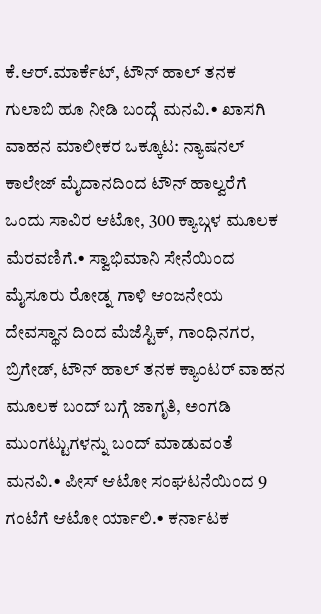ಕೆ.ಆರ್.ಮಾರ್ಕೆಟ್, ಟೌನ್ ಹಾಲ್ ತನಕ ಗುಲಾಬಿ ಹೂ ನೀಡಿ ಬಂದ್ಗೆ ಮನವಿ.• ಖಾಸಗಿ ವಾಹನ ಮಾಲೀಕರ ಒಕ್ಕೂಟ: ನ್ಯಾಷನಲ್ ಕಾಲೇಜ್ ಮೈದಾನದಿಂದ ಟೌನ್ ಹಾಲ್ವರೆಗೆ ಒಂದು ಸಾವಿರ ಆಟೋ, 300 ಕ್ಯಾಬ್ಗಳ ಮೂಲಕ  ಮೆರವಣಿಗೆ.• ಸ್ವಾಭಿಮಾನಿ ಸೇನೆಯಿಂದ ಮೈಸೂರು ರೋಡ್ನ ಗಾಳಿ ಆಂಜನೇಯ ದೇವಸ್ಥಾನ ದಿಂದ ಮೆಜೆಸ್ಟಿಕ್, ಗಾಂಧಿನಗರ, ಬ್ರಿಗೇಡ್, ಟೌನ್ ಹಾಲ್ ತನಕ ಕ್ಯಾಂಟರ್ ವಾಹನ ಮೂಲಕ ಬಂದ್ ಬಗ್ಗೆ ಜಾಗೃತಿ, ಅಂಗಡಿ ಮುಂಗಟ್ಟುಗಳನ್ನು ಬಂದ್ ಮಾಡುವಂತೆ ಮನವಿ.• ಪೀಸ್ ಆಟೋ ಸಂಘಟನೆಯಿಂದ 9 ಗಂಟೆಗೆ ಆಟೋ ರ್ಯಾಲಿ.• ಕರ್ನಾಟಕ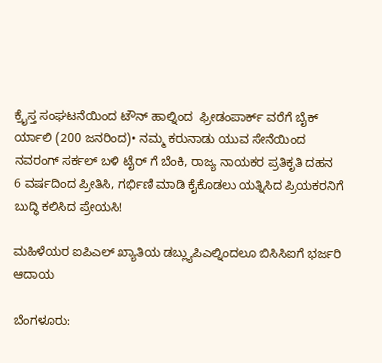ಕ್ರೈಸ್ತ ಸಂಘಟನೆಯಿಂದ ಟೌನ್ ಹಾಲ್ನಿಂದ  ಫ್ರೀಡಂಪಾರ್ಕ್ ವರೆಗೆ ಬೈಕ್ ರ್ಯಾಲಿ (200 ಜನರಿಂದ)• ನಮ್ಮ ಕರುನಾಡು ಯುವ ಸೇನೆಯಿಂದ ನವರಂಗ್ ಸರ್ಕಲ್ ಬಳಿ ಟೈರ್ ಗೆ ಬೆಂಕಿ, ರಾಜ್ಯ ನಾಯಕರ ಪ್ರತಿಕೃತಿ ದಹನ
6 ವರ್ಷದಿಂದ ಪ್ರೀತಿಸಿ, ಗರ್ಭಿಣಿ ಮಾಡಿ ಕೈಕೊಡಲು ಯತ್ನಿಸಿದ ಪ್ರಿಯಕರನಿಗೆ ಬುದ್ಧಿ ಕಲಿಸಿದ ಪ್ರೇಯಸಿ!

ಮಹಿಳೆಯರ ಐಪಿಎಲ್ ಖ್ಯಾತಿಯ ಡಬ್ಲ್ಯುಪಿಎಲ್ನಿಂದಲೂ ಬಿಸಿಸಿಐಗೆ ಭರ್ಜರಿ ಆದಾಯ

ಬೆಂಗಳೂರು: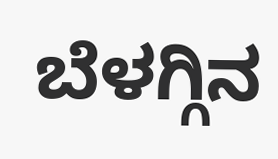ಬೆಳಗ್ಗಿನ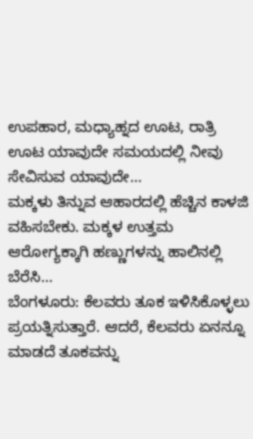ಉಪಹಾರ, ಮಧ್ಯಾಹ್ನದ ಊಟ, ರಾತ್ರಿ ಊಟ ಯಾವುದೇ ಸಮಯದಲ್ಲಿ ನೀವು ಸೇವಿಸುವ ಯಾವುದೇ…
ಮಕ್ಕಳು ತಿನ್ನುವ ಆಹಾರದಲ್ಲಿ ಹೆಚ್ಚಿನ ಕಾಳಜಿ ವಹಿಸಬೇಕು. ಮಕ್ಕಳ ಉತ್ತಮ ಆರೋಗ್ಯಕ್ಕಾಗಿ ಹಣ್ಣುಗಳನ್ನು ಹಾಲಿನಲ್ಲಿ ಬೆರೆಸಿ…
ಬೆಂಗಳೂರು: ಕೆಲವರು ತೂಕ ಇಳಿಸಿಕೊಳ್ಳಲು ಪ್ರಯತ್ನಿಸುತ್ತಾರೆ. ಆದರೆ, ಕೆಲವರು ಏನನ್ನೂ ಮಾಡದೆ ತೂಕವನ್ನು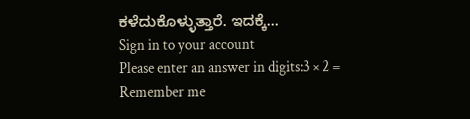ಕಳೆದುಕೊಳ್ಳುತ್ತಾರೆ. ಇದಕ್ಕೆ…
Sign in to your account
Please enter an answer in digits:3 × 2 =
Remember me